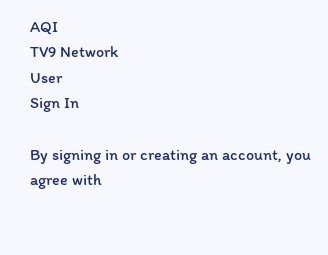AQI
TV9 Network
User
Sign In

By signing in or creating an account, you agree with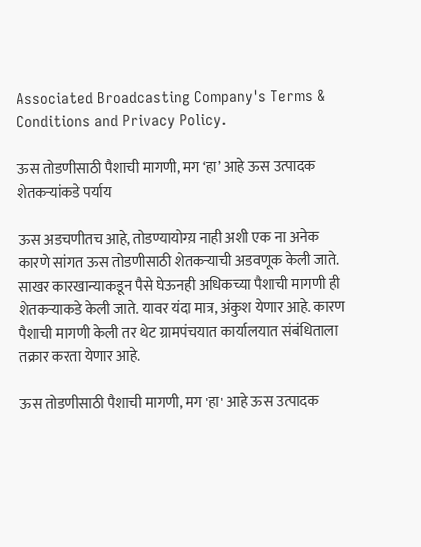Associated Broadcasting Company's Terms & Conditions and Privacy Policy.

ऊस तोडणीसाठी पैशाची मागणी, मग ‘हा’ आहे ऊस उत्पादक शेतकऱ्यांकडे पर्याय

ऊस अडचणीतच आहे, तोडण्यायोग्य़ नाही अशी एक ना अनेक कारणे सांगत ऊस तोडणीसाठी शेतकऱ्याची अडवणूक केली जाते. साखर कारखान्याकडून पैसे घेऊनही अधिकच्या पैशाची मागणी ही शेतकऱ्याकडे केली जाते. यावर यंदा मात्र, अंकुश येणार आहे. कारण पैशाची मागणी केली तर थेट ग्रामपंचयात कार्यालयात संबंधिताला तक्रार करता येणार आहे.

ऊस तोडणीसाठी पैशाची मागणी, मग 'हा' आहे ऊस उत्पादक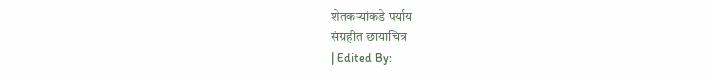शेतकऱ्यांकडे पर्याय
संग्रहीत छायाचित्र
| Edited By: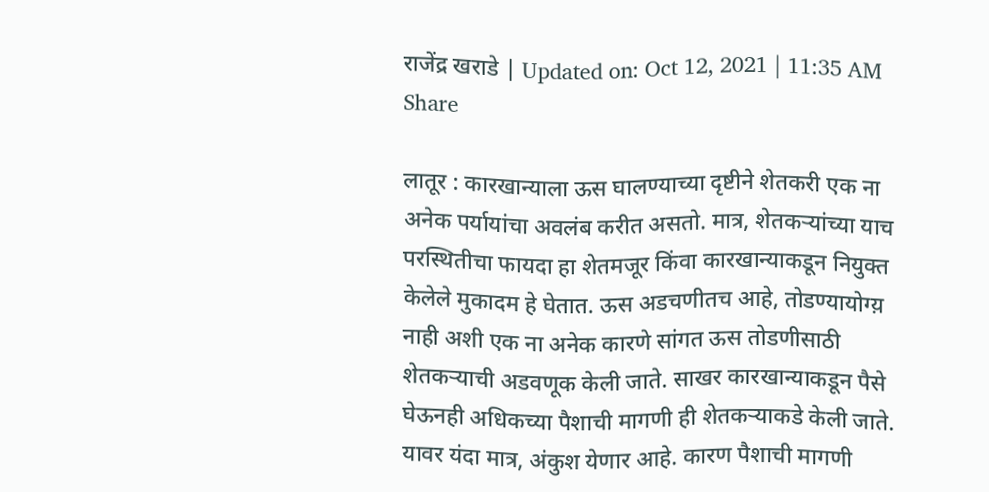राजेंद्र खराडे | Updated on: Oct 12, 2021 | 11:35 AM
Share

लातूर : कारखान्याला ऊस घालण्याच्या दृष्टीने शेतकरी एक ना अनेक पर्यायांचा अवलंब करीत असतो. मात्र, शेतकऱ्यांच्या याच परस्थितीचा फायदा हा शेतमजूर किंवा कारखान्याकडून नियुक्त केलेले मुकादम हे घेतात. ऊस अडचणीतच आहे, तोडण्यायोग्य़ नाही अशी एक ना अनेक कारणे सांगत ऊस तोडणीसाठी शेतकऱ्याची अडवणूक केली जाते. साखर कारखान्याकडून पैसे घेऊनही अधिकच्या पैशाची मागणी ही शेतकऱ्याकडे केली जाते. यावर यंदा मात्र, अंकुश येणार आहे. कारण पैशाची मागणी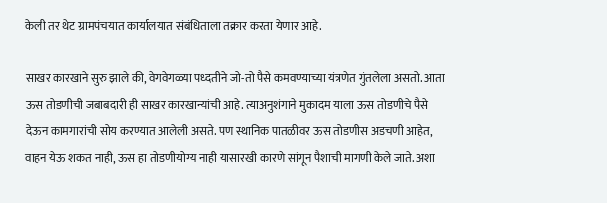केली तर थेट ग्रामपंचयात कार्यालयात संबंधिताला तक्रार करता येणार आहे.

साखर कारखाने सुरु झाले की, वेगवेगळ्या पध्दतीने जो-तो पैसे कमवण्याच्या यंत्रणेत गुंतलेला असतो. आता ऊस तोडणीची जबाबदारी ही साखर कारखान्यांची आहे. त्याअनुशंगाने मुकादम याला ऊस तोडणीचे पैसे देऊन कामगारांची सोय करण्यात आलेली असते. पण स्थानिक पातळीवर ऊस तोडणीस अडचणी आहेत, वाहन येऊ शकत नाही, ऊस हा तोडणीयोग्य नाही यासारखी कारणे सांगून पैशाची मागणी केले जाते. अशा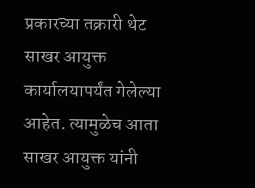प्रकारच्या तक्रारी थेट साखर आयुक्त कार्यालयापर्यंत गेलेल्या आहेत. त्यामुळेच आता साखर आयुक्त यांनी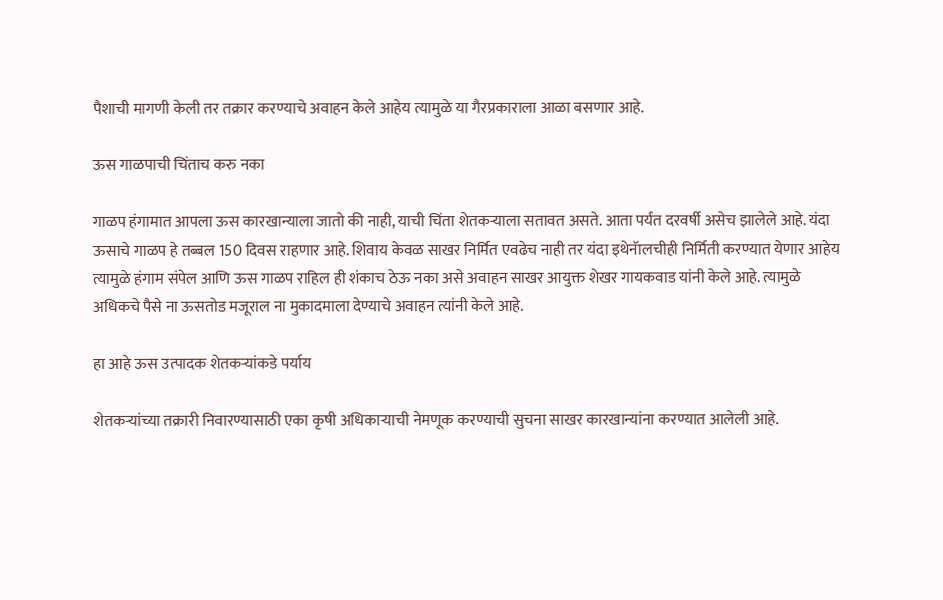पैशाची मागणी केली तर तक्रार करण्याचे अवाहन केले आहेय त्यामुळे या गैरप्रकाराला आळा बसणार आहे.

ऊस गाळपाची चिंताच करु नका

गाळप हंगामात आपला ऊस कारखान्याला जातो की नाही, याची चिंता शेतकऱ्याला सतावत असते. आता पर्यंत दरवर्षी असेच झालेले आहे. यंदा ऊसाचे गाळप हे तब्बल 150 दिवस राहणार आहे. शिवाय केवळ साखर निर्मित एवढेच नाही तर यंदा इथेनॅालचीही निर्मिती करण्यात येणार आहेय त्यामुळे हंगाम संपेल आणि ऊस गाळप राहिल ही शंकाच ठेऊ नका असे अवाहन साखर आयुक्त शेखर गायकवाड यांनी केले आहे. त्यामुळे अधिकचे पैसे ना ऊसतोड मजूराल ना मुकादमाला देण्याचे अवाहन त्यांनी केले आहे.

हा आहे ऊस उत्पादक शेतकऱ्यांकडे पर्याय

शेतकऱ्यांच्या तक्रारी निवारण्यासाठी एका कृषी अधिकाऱ्याची नेमणूक करण्याची सुचना साखर कारखान्यांना करण्यात आलेली आहे.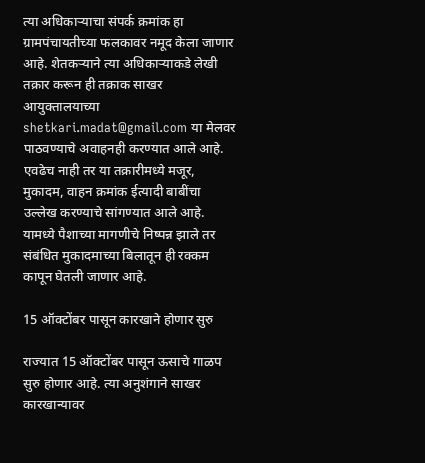त्या अधिकाऱ्याचा संपर्क क्रमांक हा ग्रामपंचायतीच्या फलकावर नमूद केला जाणार आहे. शेतकऱ्याने त्या अधिकाऱ्याकडे लेखी तक्रार करून ही तक्राक साखर आयुक्तालयाच्या shetkari.madat@gmail.com या मेलवर पाठवण्याचे अवाहनही करण्यात आले आहे. एवढेच नाही तर या तक्रारीमध्ये मजूर, मुकादम, वाहन क्रमांक ईत्यादी बाबींचा उल्लेख करण्याचे सांगण्यात आले आहे. यामध्ये पैशाच्या मागणीचे निष्पन्न झाले तर संबंधित मुकादमाच्या बिलातून ही रक्कम कापून घेतली जाणार आहे.

15 ऑक्टोंबर पासून कारखाने होणार सुरु

राज्यात 15 ऑक्टोंबर पासून ऊसाचे गाळप सुरु होणार आहे. त्या अनुशंगाने साखर कारखान्यावर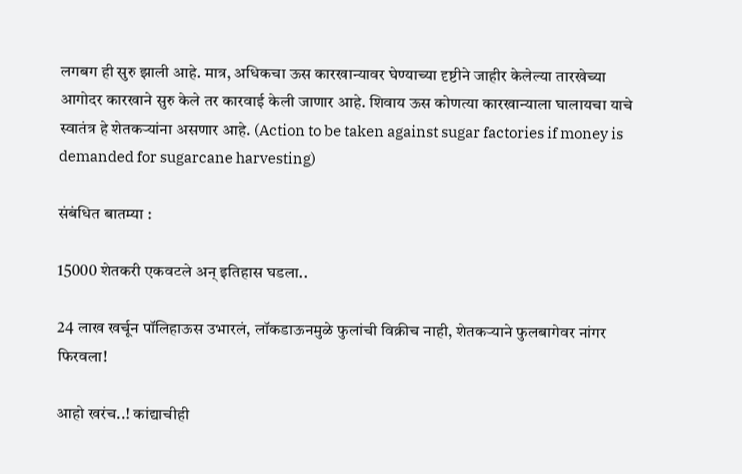लगबग ही सुरु झाली आहे. मात्र, अधिकचा ऊस कारखान्यावर घेण्याच्या दृष्टीने जाहीर केलेल्या तारखेच्या आगोदर कारखाने सुरु केले तर कारवाई केली जाणार आहे. शिवाय ऊस कोणत्या कारखान्याला घालायचा याचे स्वातंत्र हे शेतकऱ्यांना असणार आहे. (Action to be taken against sugar factories if money is demanded for sugarcane harvesting)

संबंधित बातम्या :

15000 शेतकरी एकवटले अन् इतिहास घडला..

24 लाख खर्चून पॉलिहाऊस उभारलं, लॉकडाऊनमुळे फुलांची विक्रीच नाही, शेतकऱ्याने फुलबागेवर नांगर फिरवला!

आहो खरंच..! कांद्याचीही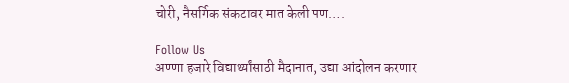चोरी, नैसर्गिक संकटावर मात केली पण….

Follow Us
अण्णा हजारे विद्यार्थ्यांसाठी मैदानात, उद्या आंदोलन करणार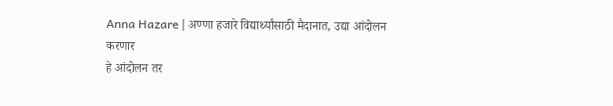Anna Hazare | अण्णा हजारे विद्यार्थ्यांसाठी मैदानात, उद्या आंदोलन करणार
हे आंदोलन तर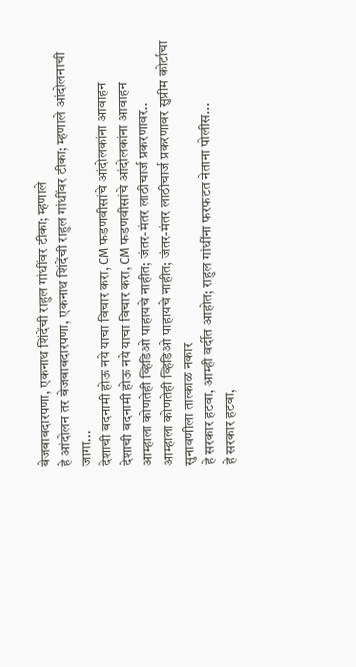बेजबाबदारपणा, एकनाथ शिंदेंची राहुल गांधींवर टीका; म्हणाले
हे आंदोलन तर बेजबाबदारपणा, एकनाथ शिंदेंची राहुल गांधींवर टीका; म्हणाले आंदोलनाची जागा...
देशाची बदनामी होऊ नये याचा विचार करा, CM फडणवीसांचे आंदोलकांना आवाहन
देशाची बदनामी होऊ नये याचा विचार करा, CM फडणवीसांचे आंदोलकांना आवाहन
आम्हाला कोणतेही व्हिडिओ पाहायचे नाहीत; जंतर-मंतर लाठीचार्ज प्रकरणावर..
आम्हाला कोणतेही व्हिडिओ पाहायचे नाहीत; जंतर-मंतर लाठीचार्ज प्रकरणावर सुप्रीम कोर्टाचा सुनावणीला तात्काळ नकार
हे सरकार हटवा, आम्ही वर्दीत आहोत; राहुल गांधींना फरफटत नेताना पोलीस...
हे सरकार हटवा,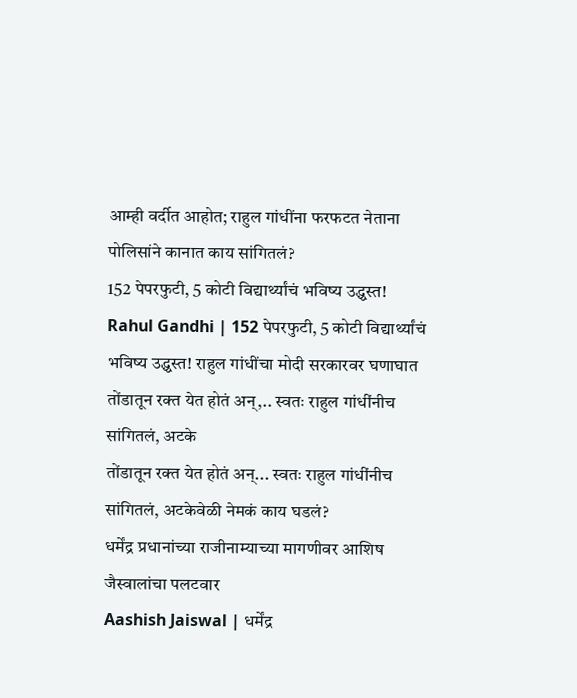आम्ही वर्दीत आहोत; राहुल गांधींना फरफटत नेताना पोलिसांने कानात काय सांगितलं?
152 पेपरफुटी, 5 कोटी विद्यार्थ्यांचं भविष्य उद्ध्वस्त!
Rahul Gandhi | 152 पेपरफुटी, 5 कोटी विद्यार्थ्यांचं भविष्य उद्ध्वस्त! राहुल गांधींचा मोदी सरकारवर घणाघात
तोंडातून रक्त येत होतं अन्,.. स्वतः राहुल गांधींनीच सांगितलं, अटके
तोंडातून रक्त येत होतं अन्... स्वतः राहुल गांधींनीच सांगितलं, अटकेवेळी नेमकं काय घडलं?
धर्मेंद्र प्रधानांच्या राजीनाम्याच्या मागणीवर आशिष जैस्वालांचा पलटवार
Aashish Jaiswal | धर्मेंद्र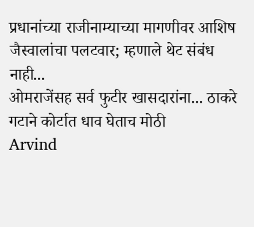प्रधानांच्या राजीनाम्याच्या मागणीवर आशिष जैस्वालांचा पलटवार; म्हणाले थेट संबंध नाही...
ओमराजेंसह सर्व फुटीर खासदारांना... ठाकरे गटाने कोर्टात धाव घेताच मोठी
Arvind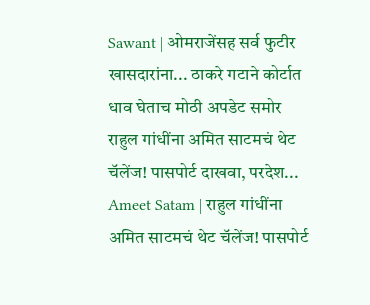Sawant | ओमराजेंसह सर्व फुटीर खासदारांना... ठाकरे गटाने कोर्टात धाव घेताच मोठी अपडेट समोर
राहुल गांधींना अमित साटमचं थेट चॅलेंज! पासपोर्ट दाखवा, परदेश...
Ameet Satam | राहुल गांधींना अमित साटमचं थेट चॅलेंज! पासपोर्ट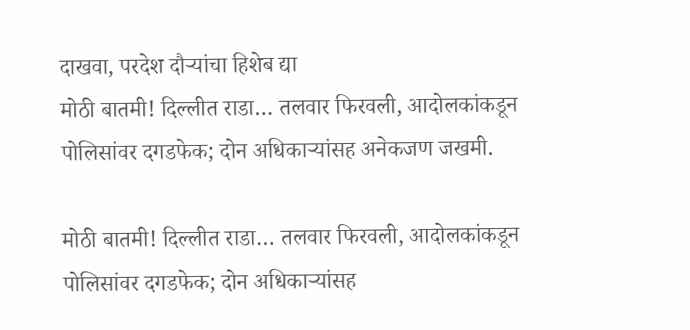दाखवा, परदेश दौऱ्यांचा हिशेब द्या
मोठी बातमी! दिल्लीत राडा… तलवार फिरवली, आदोलकांकडून पोलिसांवर दगडफेक; दोन अधिकाऱ्यांसह अनेकजण जखमी.

मोठी बातमी! दिल्लीत राडा… तलवार फिरवली, आदोलकांकडून पोलिसांवर दगडफेक; दोन अधिकाऱ्यांसह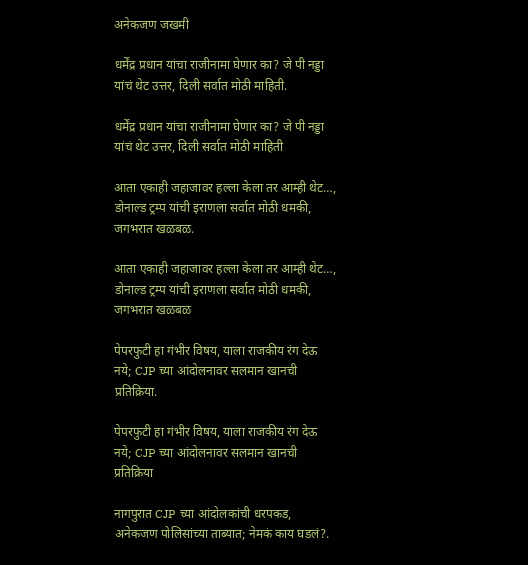अनेकजण जखमी

धर्मेंद्र प्रधान यांचा राजीनामा घेणार का? जे पी नड्डा यांचं थेट उत्तर, दिली सर्वात मोठी माहिती.

धर्मेंद्र प्रधान यांचा राजीनामा घेणार का? जे पी नड्डा यांचं थेट उत्तर, दिली सर्वात मोठी माहिती

आता एकाही जहाजावर हल्ला केला तर आम्ही थेट…, डोनाल्ड ट्रम्प यांची इराणला सर्वात मोठी धमकी, जगभरात खळबळ.

आता एकाही जहाजावर हल्ला केला तर आम्ही थेट…, डोनाल्ड ट्रम्प यांची इराणला सर्वात मोठी धमकी, जगभरात खळबळ

पेपरफुटी हा गंभीर विषय, याला राजकीय रंग देऊ नये; CJP च्या आंदोलनावर सलमान खानची प्रतिक्रिया.

पेपरफुटी हा गंभीर विषय, याला राजकीय रंग देऊ नये; CJP च्या आंदोलनावर सलमान खानची प्रतिक्रिया

नागपुरात CJP च्या आंदोलकांची धरपकड, अनेकजण पोलिसांच्या ताब्यात; नेमकं काय घडलं?.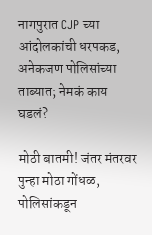नागपुरात CJP च्या आंदोलकांची धरपकड, अनेकजण पोलिसांच्या ताब्यात; नेमकं काय घडलं?

मोठी बातमी! जंतर मंतरवर पुन्हा मोठा गोंधळ, पोलिसांकडून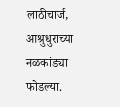लाठीचार्ज, आश्रुधुराच्या नळकांड्या फोडल्या.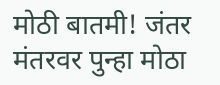मोठी बातमी! जंतर मंतरवर पुन्हा मोठा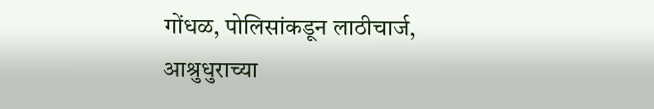गोंधळ, पोलिसांकडून लाठीचार्ज, आश्रुधुराच्या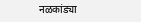नळकांड्या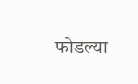फोडल्या